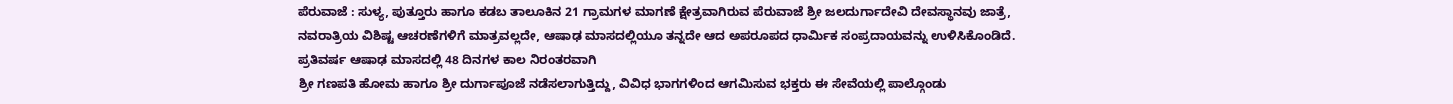ಪೆರುವಾಜೆ : ಸುಳ್ಯ, ಪುತ್ತೂರು ಹಾಗೂ ಕಡಬ ತಾಲೂಕಿನ 21 ಗ್ರಾಮಗಳ ಮಾಗಣೆ ಕ್ಷೇತ್ರವಾಗಿರುವ ಪೆರುವಾಜೆ ಶ್ರೀ ಜಲದುರ್ಗಾದೇವಿ ದೇವಸ್ಥಾನವು ಜಾತ್ರೆ, ನವರಾತ್ರಿಯ ವಿಶಿಷ್ಟ ಆಚರಣೆಗಳಿಗೆ ಮಾತ್ರವಲ್ಲದೇ, ಆಷಾಢ ಮಾಸದಲ್ಲಿಯೂ ತನ್ನದೇ ಆದ ಅಪರೂಪದ ಧಾರ್ಮಿಕ ಸಂಪ್ರದಾಯವನ್ನು ಉಳಿಸಿಕೊಂಡಿದೆ. ಪ್ರತಿವರ್ಷ ಆಷಾಢ ಮಾಸದಲ್ಲಿ 48 ದಿನಗಳ ಕಾಲ ನಿರಂತರವಾಗಿ
ಶ್ರೀ ಗಣಪತಿ ಹೋಮ ಹಾಗೂ ಶ್ರೀ ದುರ್ಗಾಪೂಜೆ ನಡೆಸಲಾಗುತ್ತಿದ್ದು, ವಿವಿಧ ಭಾಗಗಳಿಂದ ಆಗಮಿಸುವ ಭಕ್ತರು ಈ ಸೇವೆಯಲ್ಲಿ ಪಾಲ್ಗೊಂಡು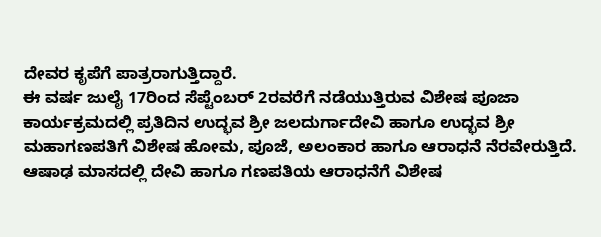ದೇವರ ಕೃಪೆಗೆ ಪಾತ್ರರಾಗುತ್ತಿದ್ದಾರೆ.
ಈ ವರ್ಷ ಜುಲೈ 17ರಿಂದ ಸೆಪ್ಟೆಂಬರ್ 2ರವರೆಗೆ ನಡೆಯುತ್ತಿರುವ ವಿಶೇಷ ಪೂಜಾ ಕಾರ್ಯಕ್ರಮದಲ್ಲಿ ಪ್ರತಿದಿನ ಉದ್ಭವ ಶ್ರೀ ಜಲದುರ್ಗಾದೇವಿ ಹಾಗೂ ಉದ್ಭವ ಶ್ರೀ ಮಹಾಗಣಪತಿಗೆ ವಿಶೇಷ ಹೋಮ, ಪೂಜೆ, ಅಲಂಕಾರ ಹಾಗೂ ಆರಾಧನೆ ನೆರವೇರುತ್ತಿದೆ. ಆಷಾಢ ಮಾಸದಲ್ಲಿ ದೇವಿ ಹಾಗೂ ಗಣಪತಿಯ ಆರಾಧನೆಗೆ ವಿಶೇಷ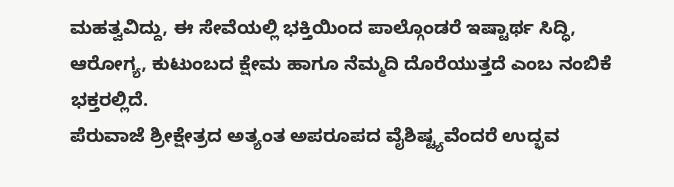ಮಹತ್ವವಿದ್ದು, ಈ ಸೇವೆಯಲ್ಲಿ ಭಕ್ತಿಯಿಂದ ಪಾಲ್ಗೊಂಡರೆ ಇಷ್ಟಾರ್ಥ ಸಿದ್ಧಿ, ಆರೋಗ್ಯ, ಕುಟುಂಬದ ಕ್ಷೇಮ ಹಾಗೂ ನೆಮ್ಮದಿ ದೊರೆಯುತ್ತದೆ ಎಂಬ ನಂಬಿಕೆ ಭಕ್ತರಲ್ಲಿದೆ.
ಪೆರುವಾಜೆ ಶ್ರೀಕ್ಷೇತ್ರದ ಅತ್ಯಂತ ಅಪರೂಪದ ವೈಶಿಷ್ಟ್ಯವೆಂದರೆ ಉದ್ಭವ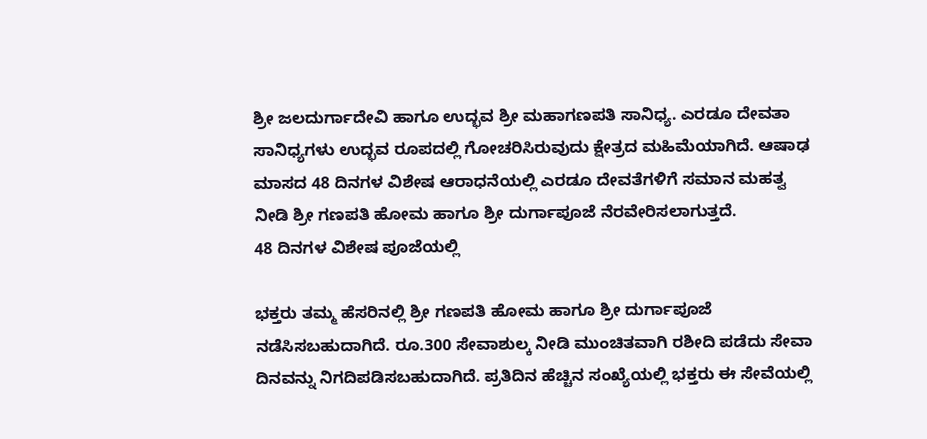ಶ್ರೀ ಜಲದುರ್ಗಾದೇವಿ ಹಾಗೂ ಉದ್ಭವ ಶ್ರೀ ಮಹಾಗಣಪತಿ ಸಾನಿಧ್ಯ. ಎರಡೂ ದೇವತಾ ಸಾನಿಧ್ಯಗಳು ಉದ್ಭವ ರೂಪದಲ್ಲಿ ಗೋಚರಿಸಿರುವುದು ಕ್ಷೇತ್ರದ ಮಹಿಮೆಯಾಗಿದೆ. ಆಷಾಢ ಮಾಸದ 48 ದಿನಗಳ ವಿಶೇಷ ಆರಾಧನೆಯಲ್ಲಿ ಎರಡೂ ದೇವತೆಗಳಿಗೆ ಸಮಾನ ಮಹತ್ವ ನೀಡಿ ಶ್ರೀ ಗಣಪತಿ ಹೋಮ ಹಾಗೂ ಶ್ರೀ ದುರ್ಗಾಪೂಜೆ ನೆರವೇರಿಸಲಾಗುತ್ತದೆ.
48 ದಿನಗಳ ವಿಶೇಷ ಪೂಜೆಯಲ್ಲಿ

ಭಕ್ತರು ತಮ್ಮ ಹೆಸರಿನಲ್ಲಿ ಶ್ರೀ ಗಣಪತಿ ಹೋಮ ಹಾಗೂ ಶ್ರೀ ದುರ್ಗಾಪೂಜೆ ನಡೆಸಿಸಬಹುದಾಗಿದೆ. ರೂ.300 ಸೇವಾಶುಲ್ಕ ನೀಡಿ ಮುಂಚಿತವಾಗಿ ರಶೀದಿ ಪಡೆದು ಸೇವಾ ದಿನವನ್ನು ನಿಗದಿಪಡಿಸಬಹುದಾಗಿದೆ. ಪ್ರತಿದಿನ ಹೆಚ್ಚಿನ ಸಂಖ್ಯೆಯಲ್ಲಿ ಭಕ್ತರು ಈ ಸೇವೆಯಲ್ಲಿ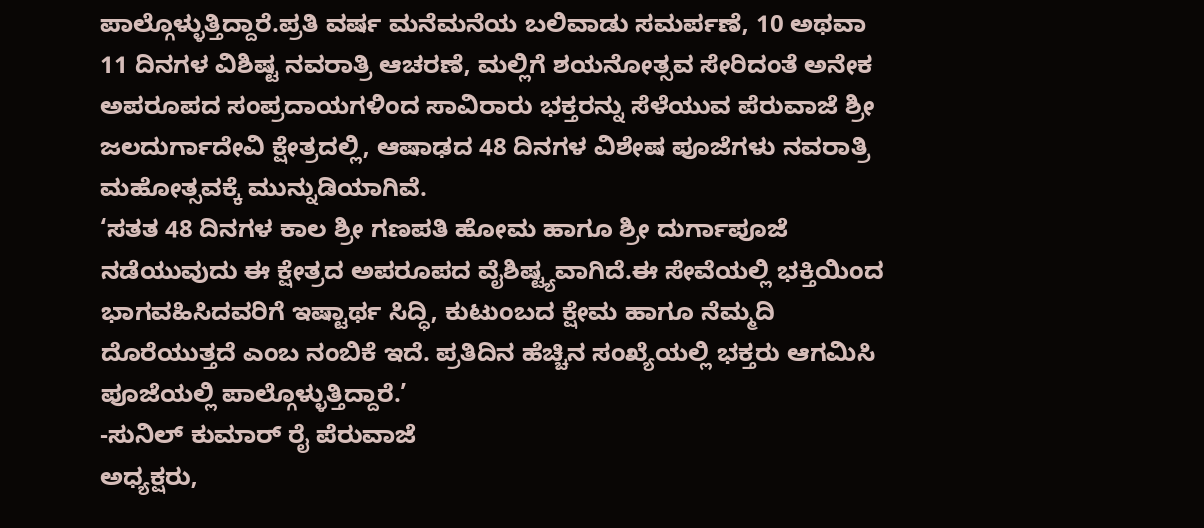ಪಾಲ್ಗೊಳ್ಳುತ್ತಿದ್ದಾರೆ.ಪ್ರತಿ ವರ್ಷ ಮನೆಮನೆಯ ಬಲಿವಾಡು ಸಮರ್ಪಣೆ, 10 ಅಥವಾ 11 ದಿನಗಳ ವಿಶಿಷ್ಟ ನವರಾತ್ರಿ ಆಚರಣೆ, ಮಲ್ಲಿಗೆ ಶಯನೋತ್ಸವ ಸೇರಿದಂತೆ ಅನೇಕ ಅಪರೂಪದ ಸಂಪ್ರದಾಯಗಳಿಂದ ಸಾವಿರಾರು ಭಕ್ತರನ್ನು ಸೆಳೆಯುವ ಪೆರುವಾಜೆ ಶ್ರೀ ಜಲದುರ್ಗಾದೇವಿ ಕ್ಷೇತ್ರದಲ್ಲಿ, ಆಷಾಢದ 48 ದಿನಗಳ ವಿಶೇಷ ಪೂಜೆಗಳು ನವರಾತ್ರಿ ಮಹೋತ್ಸವಕ್ಕೆ ಮುನ್ನುಡಿಯಾಗಿವೆ.
‘ಸತತ 48 ದಿನಗಳ ಕಾಲ ಶ್ರೀ ಗಣಪತಿ ಹೋಮ ಹಾಗೂ ಶ್ರೀ ದುರ್ಗಾಪೂಜೆ ನಡೆಯುವುದು ಈ ಕ್ಷೇತ್ರದ ಅಪರೂಪದ ವೈಶಿಷ್ಟ್ಯವಾಗಿದೆ.ಈ ಸೇವೆಯಲ್ಲಿ ಭಕ್ತಿಯಿಂದ ಭಾಗವಹಿಸಿದವರಿಗೆ ಇಷ್ಟಾರ್ಥ ಸಿದ್ಧಿ, ಕುಟುಂಬದ ಕ್ಷೇಮ ಹಾಗೂ ನೆಮ್ಮದಿ ದೊರೆಯುತ್ತದೆ ಎಂಬ ನಂಬಿಕೆ ಇದೆ. ಪ್ರತಿದಿನ ಹೆಚ್ಚಿನ ಸಂಖ್ಯೆಯಲ್ಲಿ ಭಕ್ತರು ಆಗಮಿಸಿ ಪೂಜೆಯಲ್ಲಿ ಪಾಲ್ಗೊಳ್ಳುತ್ತಿದ್ದಾರೆ.’
-ಸುನಿಲ್ ಕುಮಾರ್ ರೈ ಪೆರುವಾಜೆ
ಅಧ್ಯಕ್ಷರು,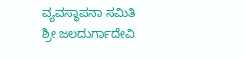ವ್ಯವಸ್ಥಾಪನಾ ಸಮಿತಿ
ಶ್ರೀ ಜಲದುರ್ಗಾದೇವಿ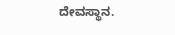ದೇವಸ್ಥಾನ.